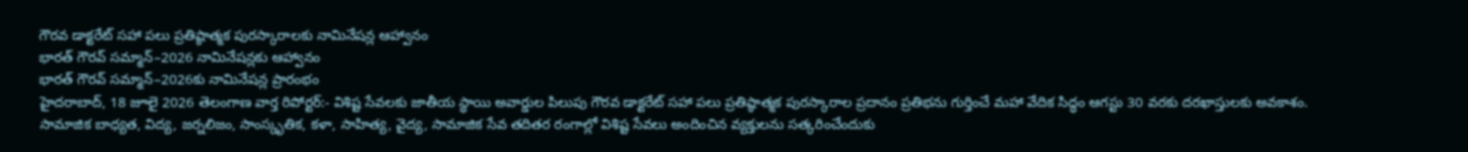గౌరవ డాక్టరేట్ సహా పలు ప్రతిష్ఠాత్మక పురస్కారాలకు నామినేషన్ల ఆహ్వానం
భారత్ గౌరవ్ సమ్మాన్–2026 నామినేషన్లకు ఆహ్వానం
భారత్ గౌరవ్ సమ్మాన్–2026కు నామినేషన్ల ప్రారంభం
హైదరాబాద్, 18 జూలై 2026 తెలంగాణ వార్త రిపోర్టర్:- విశిష్ట సేవలకు జాతీయ స్థాయి అవార్డుల పిలుపు గౌరవ డాక్టరేట్ సహా పలు ప్రతిష్ఠాత్మక పురస్కారాల ప్రదానం ప్రతిభను గుర్తించే మహా వేదిక సిద్ధం ఆగస్టు 30 వరకు దరఖాస్తులకు అవకాశం. సామాజిక బాధ్యత, విద్య, జర్నలిజం, సాంస్కృతిక, కళా, సాహిత్య, వైద్య, సామాజిక సేవ తదితర రంగాల్లో విశిష్ట సేవలు అందించిన వ్యక్తులను సత్కరించేందుకు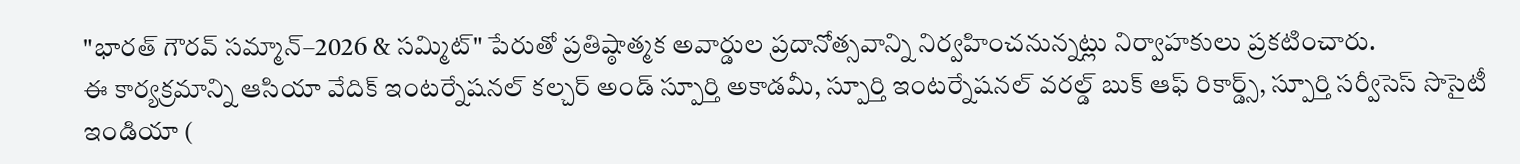"భారత్ గౌరవ్ సమ్మాన్–2026 & సమ్మిట్" పేరుతో ప్రతిష్ఠాత్మక అవార్డుల ప్రదానోత్సవాన్ని నిర్వహించనున్నట్లు నిర్వాహకులు ప్రకటించారు.
ఈ కార్యక్రమాన్ని ఆసియా వేదిక్ ఇంటర్నేషనల్ కల్చర్ అండ్ స్పూర్తి అకాడమీ, స్పూర్తి ఇంటర్నేషనల్ వరల్డ్ బుక్ ఆఫ్ రికార్డ్స్, స్పూర్తి సర్వీసెస్ సొసైటీ ఇండియా (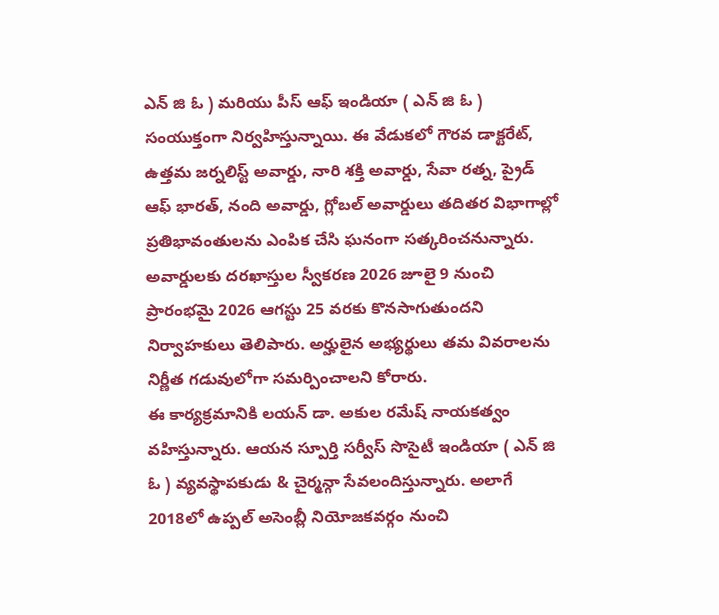ఎన్ జి ఓ ) మరియు పీస్ ఆఫ్ ఇండియా ( ఎన్ జి ఓ ) సంయుక్తంగా నిర్వహిస్తున్నాయి. ఈ వేడుకలో గౌరవ డాక్టరేట్, ఉత్తమ జర్నలిస్ట్ అవార్డు, నారి శక్తి అవార్డు, సేవా రత్న, ప్రైడ్ ఆఫ్ భారత్, నంది అవార్డు, గ్లోబల్ అవార్డులు తదితర విభాగాల్లో ప్రతిభావంతులను ఎంపిక చేసి ఘనంగా సత్కరించనున్నారు. అవార్డులకు దరఖాస్తుల స్వీకరణ 2026 జూలై 9 నుంచి ప్రారంభమై 2026 ఆగస్టు 25 వరకు కొనసాగుతుందని నిర్వాహకులు తెలిపారు. అర్హులైన అభ్యర్థులు తమ వివరాలను నిర్ణీత గడువులోగా సమర్పించాలని కోరారు.
ఈ కార్యక్రమానికి లయన్ డా. అకుల రమేష్ నాయకత్వం వహిస్తున్నారు. ఆయన స్పూర్తి సర్వీస్ సొసైటీ ఇండియా ( ఎన్ జి ఓ ) వ్యవస్థాపకుడు & చైర్మన్గా సేవలందిస్తున్నారు. అలాగే 2018లో ఉప్పల్ అసెంబ్లీ నియోజకవర్గం నుంచి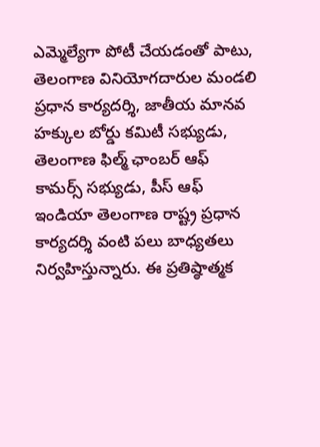ఎమ్మెల్యేగా పోటీ చేయడంతో పాటు, తెలంగాణ వినియోగదారుల మండలి ప్రధాన కార్యదర్శి, జాతీయ మానవ హక్కుల బోర్డు కమిటీ సభ్యుడు, తెలంగాణ ఫిల్మ్ ఛాంబర్ ఆఫ్ కామర్స్ సభ్యుడు, పీస్ ఆఫ్ ఇండియా తెలంగాణ రాష్ట్ర ప్రధాన కార్యదర్శి వంటి పలు బాధ్యతలు నిర్వహిస్తున్నారు. ఈ ప్రతిష్ఠాత్మక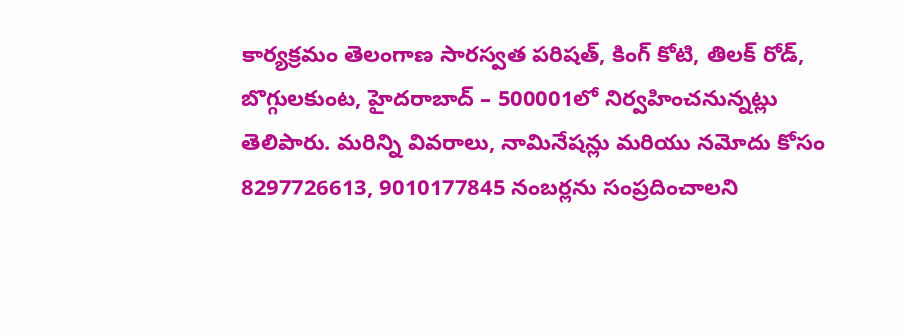కార్యక్రమం తెలంగాణ సారస్వత పరిషత్, కింగ్ కోటి, తిలక్ రోడ్, బొగ్గులకుంట, హైదరాబాద్ – 500001లో నిర్వహించనున్నట్లు తెలిపారు. మరిన్ని వివరాలు, నామినేషన్లు మరియు నమోదు కోసం 8297726613, 9010177845 నంబర్లను సంప్రదించాలని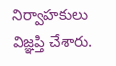నిర్వాహకులు విజ్ఞప్తి చేశారు.